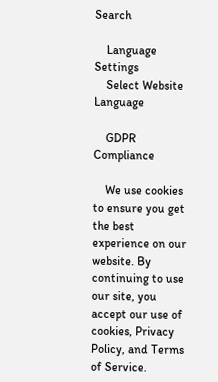Search

    Language Settings
    Select Website Language

    GDPR Compliance

    We use cookies to ensure you get the best experience on our website. By continuing to use our site, you accept our use of cookies, Privacy Policy, and Terms of Service.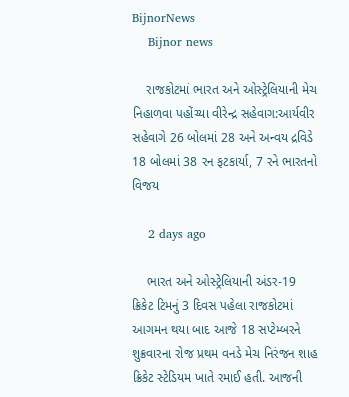BijnorNews
    Bijnor news

    રાજકોટમાં ભારત અને ઓસ્ટ્રેલિયાની મેચ નિહાળવા પહોંચ્યા વીરેન્દ્ર સહેવાગ:આર્યવીર સહેવાગે 26 બોલમાં 28 અને અન્વય દ્રવિડે 18 બોલમાં 38 રન ફટકાર્યા, 7 રને ભારતનો વિજય

    2 days ago

    ભારત અને ઓસ્ટ્રેલિયાની અંડર-19 ક્રિકેટ ટિમનું 3 દિવસ પહેલા રાજકોટમાં આગમન થયા બાદ આજે 18 સપ્ટેમ્બરને શુક્રવારના રોજ પ્રથમ વનડે મેચ નિરંજન શાહ ક્રિકેટ સ્ટેડિયમ ખાતે રમાઈ હતી. આજની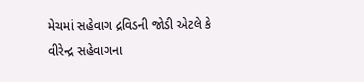મેચમાં સહેવાગ દ્રવિડની જોડી એટલે કે વીરેન્દ્ર સહેવાગના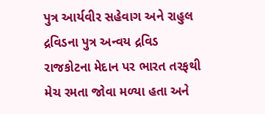પુત્ર આર્યવીર સહેવાગ અને રાહુલ દ્રવિડના પુત્ર અન્વય દ્રવિડ રાજકોટના મેદાન પર ભારત તરફથી મેચ રમતા જોવા મળ્યા હતા અને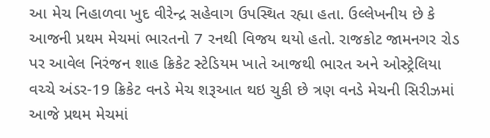આ મેચ નિહાળવા ખુદ વીરેન્દ્ર સહેવાગ ઉપસ્થિત રહ્યા હતા. ઉલ્લેખનીય છે કે આજની પ્રથમ મેચમાં ભારતનો 7 રનથી વિજય થયો હતો. રાજકોટ જામનગર રોડ પર આવેલ નિરંજન શાહ ક્રિકેટ સ્ટેડિયમ ખાતે આજથી ભારત અને ઓસ્ટ્રેલિયા વચ્ચે અંડર-19 ક્રિકેટ વનડે મેચ શરૂઆત થઇ ચુકી છે ત્રણ વનડે મેચની સિરીઝમાં આજે પ્રથમ મેચમાં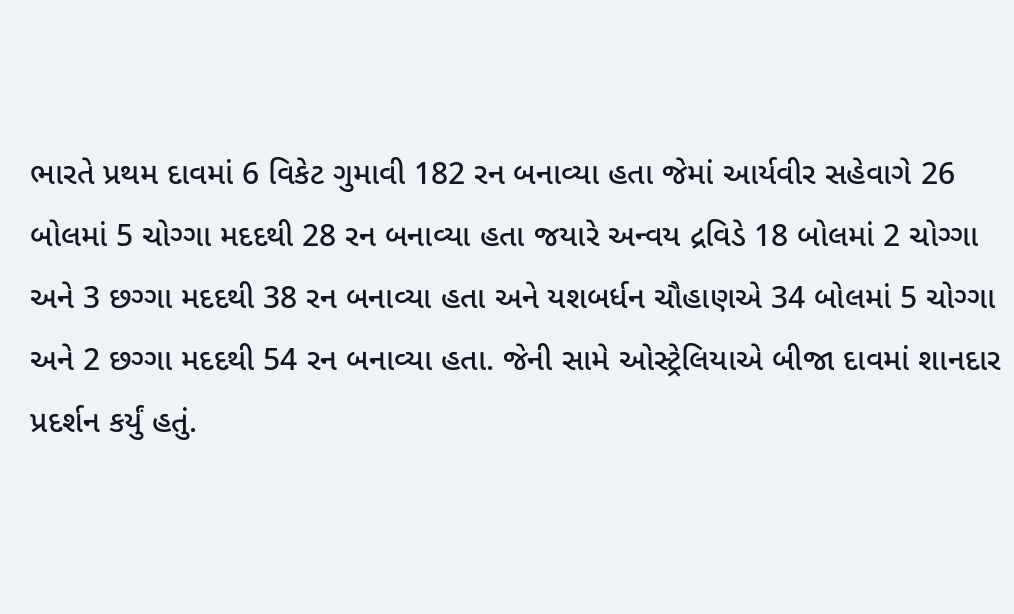ભારતે પ્રથમ દાવમાં 6 વિકેટ ગુમાવી 182 રન બનાવ્યા હતા જેમાં આર્યવીર સહેવાગે 26 બોલમાં 5 ચોગ્ગા મદદથી 28 રન બનાવ્યા હતા જયારે અન્વય દ્રવિડે 18 બોલમાં 2 ચોગ્ગા અને 3 છગ્ગા મદદથી 38 રન બનાવ્યા હતા અને યશબર્ધન ચૌહાણએ 34 બોલમાં 5 ચોગ્ગા અને 2 છગ્ગા મદદથી 54 રન બનાવ્યા હતા. જેની સામે ઓસ્ટ્રેલિયાએ બીજા દાવમાં શાનદાર પ્રદર્શન કર્યું હતું.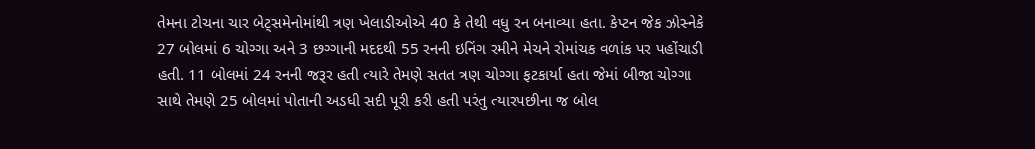તેમના ટોચના ચાર બેટ્સમેનોમાંથી ત્રણ ખેલાડીઓએ 40 કે તેથી વધુ રન બનાવ્યા હતા. કેપ્ટન જેક ઝોસ્નેકે 27 બોલમાં 6 ચોગ્ગા અને 3 છગ્ગાની મદદથી 55 રનની ઇનિંગ રમીને મેચને રોમાંચક વળાંક પર પહોંચાડી હતી. 11 બોલમાં 24 રનની જરૂર હતી ત્યારે તેમણે સતત ત્રણ ચોગ્ગા ફટકાર્યા હતા જેમાં બીજા ચોગ્ગા સાથે તેમણે 25 બોલમાં પોતાની અડધી સદી પૂરી કરી હતી પરંતુ ત્યારપછીના જ બોલ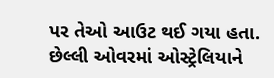પર તેઓ આઉટ થઈ ગયા હતા. છેલ્લી ઓવરમાં ઓસ્ટ્રેલિયાને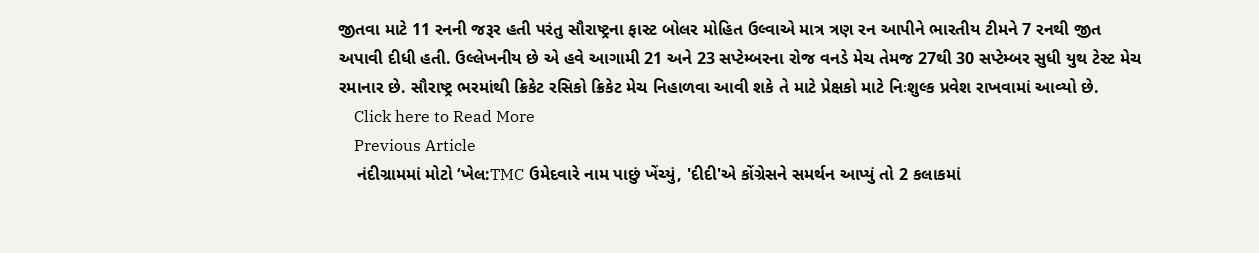જીતવા માટે 11 રનની જરૂર હતી પરંતુ સૌરાષ્ટ્રના ફાસ્ટ બોલર મોહિત ઉલ્વાએ માત્ર ત્રણ રન આપીને ભારતીય ટીમને 7 રનથી જીત અપાવી દીધી હતી. ઉલ્લેખનીય છે એ હવે આગામી 21 અને 23 સપ્ટેમ્બરના રોજ વનડે મેચ તેમજ 27થી 30 સપ્ટેમ્બર સુધી યુથ ટેસ્ટ મેચ રમાનાર છે. સૌરાષ્ટ્ર ભરમાંથી ક્રિકેટ રસિકો ક્રિકેટ મેચ નિહાળવા આવી શકે તે માટે પ્રેક્ષકો માટે નિઃશુલ્ક પ્રવેશ રાખવામાં આવ્યો છે.
    Click here to Read More
    Previous Article
    નંદીગ્રામમાં મોટો ‘ખેલ:TMC ઉમેદવારે નામ પાછું ખેંચ્યું, 'દીદી'એ કોંગ્રેસને સમર્થન આપ્યું તો 2 કલાકમાં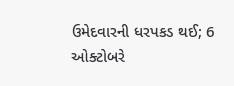ઉમેદવારની ધરપકડ થઈ; 6 ઓક્ટોબરે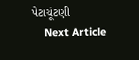પેટાચૂંટણી
    Next Article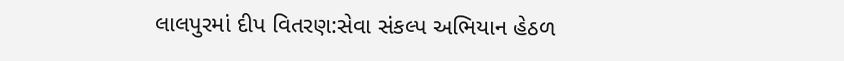લાલપુરમાં દીપ વિતરણ:સેવા સંકલ્પ અભિયાન હેઠળ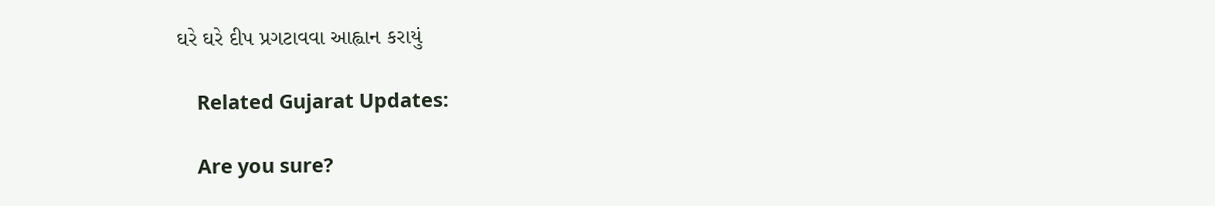ઘરે ઘરે દીપ પ્રગટાવવા આહ્વાન કરાયું

    Related Gujarat Updates:

    Are you sure?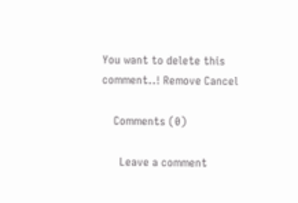You want to delete this comment..! Remove Cancel

    Comments (0)

      Leave a comment